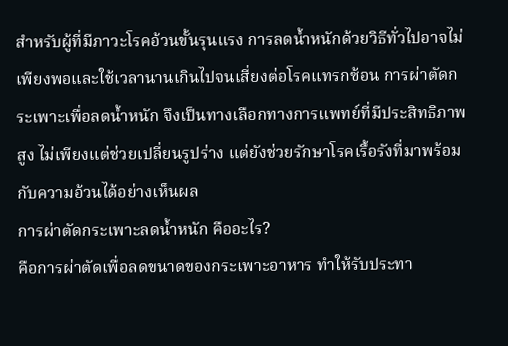สำหรับผู้ที่มีภาวะโรคอ้วนขั้นรุนแรง การลดน้ำหนักด้วยวิธีทั่วไปอาจไม่เพียงพอและใช้เวลานานเกินไปจนเสี่ยงต่อโรคแทรกซ้อน การผ่าตัดกระเพาะเพื่อลดน้ำหนัก จึงเป็นทางเลือกทางการแพทย์ที่มีประสิทธิภาพสูง ไม่เพียงแต่ช่วยเปลี่ยนรูปร่าง แต่ยังช่วยรักษาโรคเรื้อรังที่มาพร้อมกับความอ้วนได้อย่างเห็นผล
การผ่าตัดกระเพาะลดน้ำหนัก คืออะไร?
คือการผ่าตัดเพื่อลดขนาดของกระเพาะอาหาร ทำให้รับประทา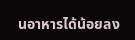นอาหารได้น้อยลง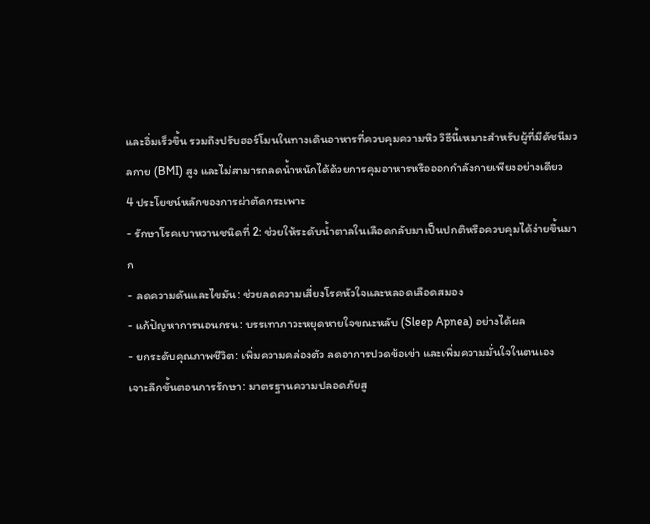และอิ่มเร็วขึ้น รวมถึงปรับฮอร์โมนในทางเดินอาหารที่ควบคุมความหิว วิธีนี้เหมาะสำหรับผู้ที่มีดัชนีมวลกาย (BMI) สูง และไม่สามารถลดน้ำหนักได้ด้วยการคุมอาหารหรือออกกำลังกายเพียงอย่างเดียว
4 ประโยชน์หลักของการผ่าตัดกระเพาะ
- รักษาโรคเบาหวานชนิดที่ 2: ช่วยให้ระดับน้ำตาลในเลือดกลับมาเป็นปกติหรือควบคุมได้ง่ายขึ้นมาก
- ลดความดันและไขมัน: ช่วยลดความเสี่ยงโรคหัวใจและหลอดเลือดสมอง
- แก้ปัญหาการนอนกรน: บรรเทาภาวะหยุดหายใจขณะหลับ (Sleep Apnea) อย่างได้ผล
- ยกระดับคุณภาพชีวิต: เพิ่มความคล่องตัว ลดอาการปวดข้อเข่า และเพิ่มความมั่นใจในตนเอง
เจาะลึกขั้นตอนการรักษา: มาตรฐานความปลอดภัยสู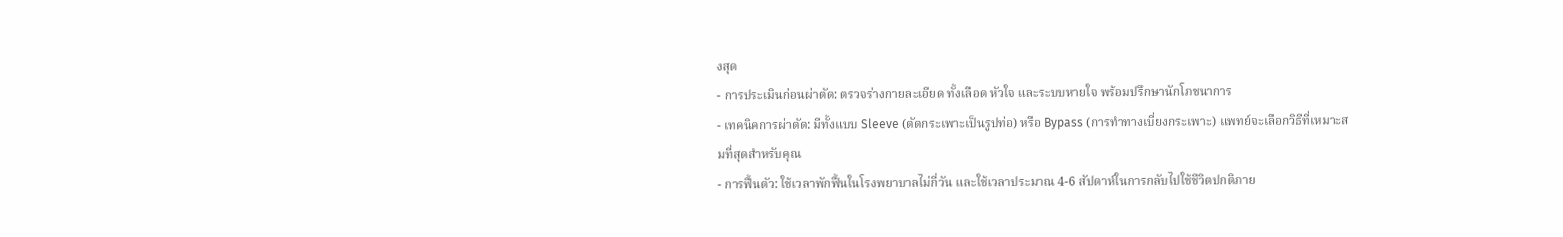งสุด
- การประเมินก่อนผ่าตัด: ตรวจร่างกายละเอียด ทั้งเลือด หัวใจ และระบบหายใจ พร้อมปรึกษานักโภชนาการ
- เทคนิคการผ่าตัด: มีทั้งแบบ Sleeve (ตัดกระเพาะเป็นรูปท่อ) หรือ Bypass (การทำทางเบี่ยงกระเพาะ) แพทย์จะเลือกวิธีที่เหมาะสมที่สุดสำหรับคุณ
- การฟื้นตัว: ใช้เวลาพักฟื้นในโรงพยาบาลไม่กี่วัน และใช้เวลาประมาณ 4-6 สัปดาห์ในการกลับไปใช้ชีวิตปกติภาย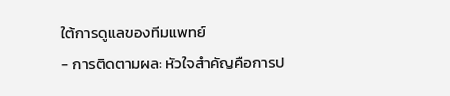ใต้การดูแลของทีมแพทย์
- การติดตามผล: หัวใจสำคัญคือการป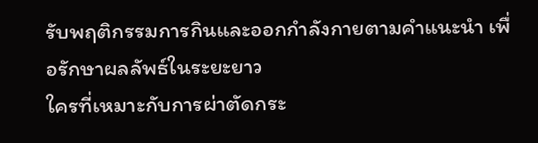รับพฤติกรรมการกินและออกกำลังกายตามคำแนะนำ เพื่อรักษาผลลัพธ์ในระยะยาว
ใครที่เหมาะกับการผ่าตัดกระ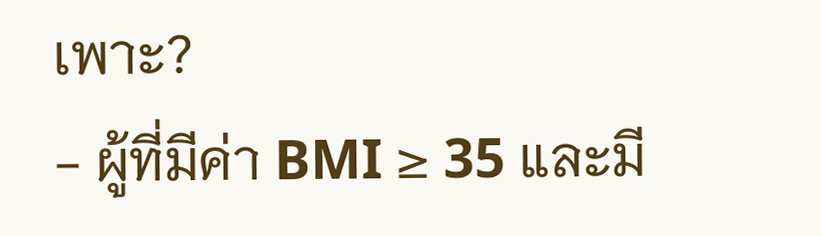เพาะ?
- ผู้ที่มีค่า BMI ≥ 35 และมี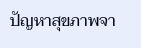ปัญหาสุขภาพจา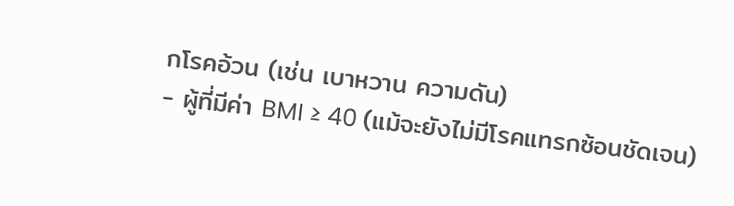กโรคอ้วน (เช่น เบาหวาน ความดัน)
- ผู้ที่มีค่า BMI ≥ 40 (แม้จะยังไม่มีโรคแทรกซ้อนชัดเจน)